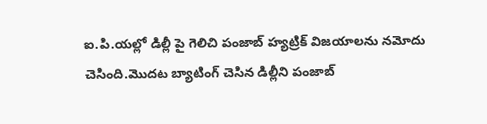ఐ.పి.యల్లో డిల్లీ పై గెలిచి పంజాబ్ హ్యట్రిక్ విజయాలను నమోదు చెసింది.మొదట బ్యాటింగ్ చెసిన డిల్లీని పంజాబ్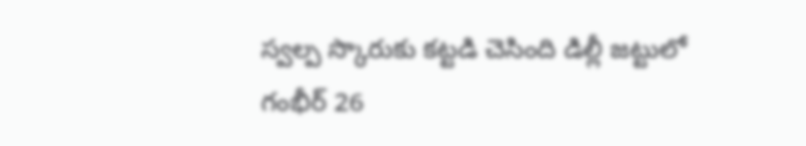స్వల్ప స్కొరుకు కట్టడి చెసింది డిల్లీ జట్టులో గంభీర్ 26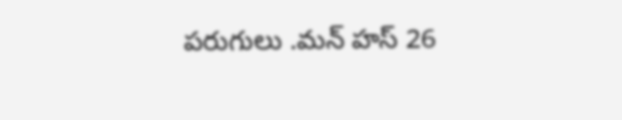పరుగులు .మన్ హస్ 26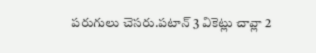పరుగులు చెసరు.పటాన్ 3 వికెట్లు చావ్లా 2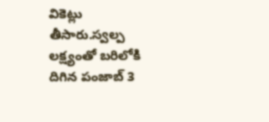వికెట్లు తీసారు.స్వల్ప లక్ష్యంతో బరిలోకి దిగిన పంజాబ్ 3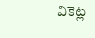వికెట్ల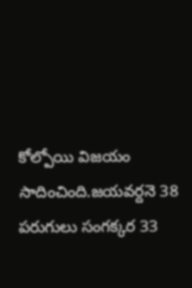కోల్పోయి విజయం సాదించింది.జయవర్దనె 38 పరుగులు సంగక్కర 33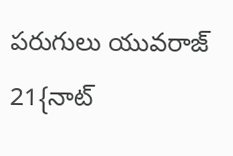పరుగులు యువరాజ్ 21{నాట్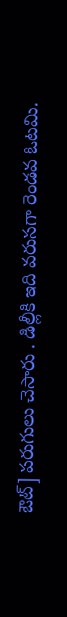ఔట్] పరుగులు చెసారు . డిల్లీకి ఇది వరుసగా రెండవ ఓటమి.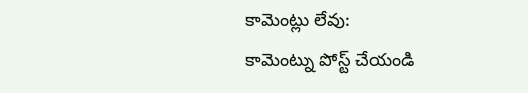కామెంట్లు లేవు:
కామెంట్ను పోస్ట్ చేయండి